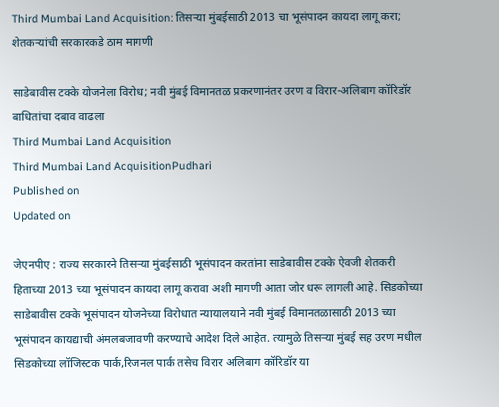Third Mumbai Land Acquisition: तिसऱ्या मुंबईसाठी 2013 चा भूसंपादन कायदा लागू करा; शेतकऱ्यांची सरकारकडे ठाम मागणी

साडेबावीस टक्के योजनेला विरोध; नवी मुंबई विमानतळ प्रकरणानंतर उरण व विरार-अलिबाग कॉरिडॉर बाधितांचा दबाव वाढला
Third Mumbai Land Acquisition
Third Mumbai Land AcquisitionPudhari
Published on
Updated on

जेएनपीए : राज्य सरकारने तिसऱ्या मुंबईसाठी भूसंपादन करतांना साडेबावीस टक्के ऐवजी शेतकरी हिताच्या 2013 च्या भूसंपादन कायदा लागू करावा अशी मागणी आता जोर धरू लागली आहे. सिडकोच्या साडेबावीस टक्के भूसंपादन योजनेच्या विरोधात न्यायालयाने नवी मुंबई विमानतळासाठी 2013 च्या भूसंपादन कायद्याची अंमलबजावणी करण्याचे आदेश दिले आहेत. त्यामुळे तिसऱ्या मुंबई सह उरण मधील सिडकोच्या लॉजिस्टक पार्क,रिजनल पार्क तसेच विरार अलिबाग कॉरिडॉर या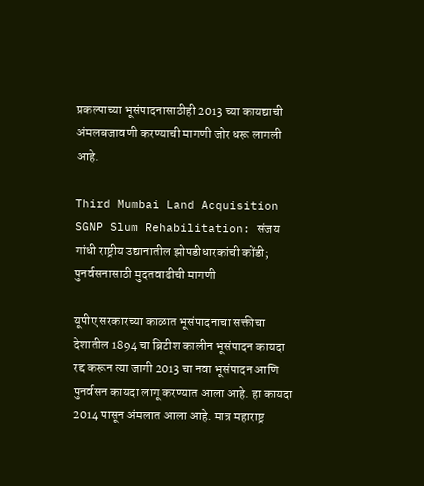प्रकल्पाच्या भूसंपादनासाठीही 2013 च्या कायद्याची अंमलबजावणी करण्याची मागणी जोर धरू लागली आहे.

Third Mumbai Land Acquisition
SGNP Slum Rehabilitation: संजय गांधी राष्ट्रीय उद्यानातील झोपडीधारकांची कोंडी; पुनर्वसनासाठी मुदतवाढीची मागणी

यूपीए सरकारच्या काळात भूसंपादनाचा सक्तीचा देशातील 1894 चा ब्रिटीश कालीन भूसंपादन कायदा रद्द करून त्या जागी 2013 चा नवा भूसंपादन आणि पुनर्वसन कायदा लागू करण्यात आला आहे. हा कायदा 2014 पासून अंमलात आला आहे. मात्र महाराष्ट्र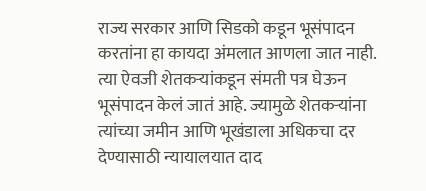राज्य सरकार आणि सिडको कडून भूसंपादन करतांना हा कायदा अंमलात आणला जात नाही. त्या ऐवजी शेतकऱ्यांकडून संमती पत्र घेऊन भूसंपादन केलं जातं आहे. ज्यामुळे शेतकऱ्यांना त्यांच्या जमीन आणि भूखंडाला अधिकचा दर देण्यासाठी न्यायालयात दाद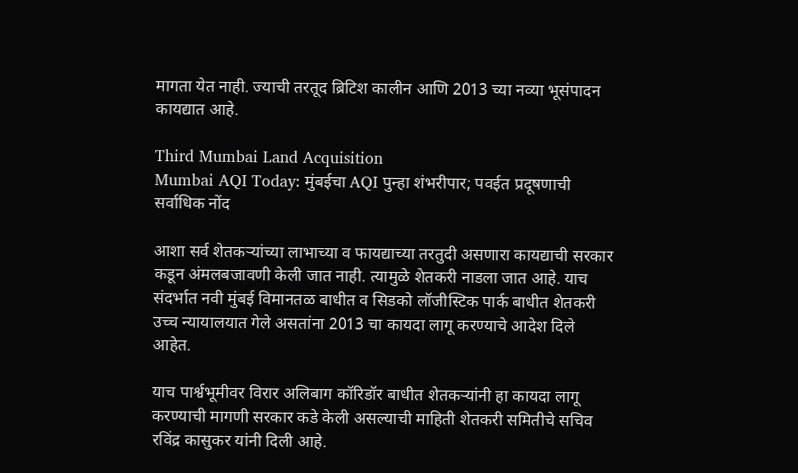मागता येत नाही. ज्याची तरतूद ब्रिटिश कालीन आणि 2013 च्या नव्या भूसंपादन कायद्यात आहे.

Third Mumbai Land Acquisition
Mumbai AQI Today: मुंबईचा AQI पुन्हा शंभरीपार; पवईत प्रदूषणाची सर्वाधिक नोंद

आशा सर्व शेतकऱ्यांच्या लाभाच्या व फायद्याच्या तरतुदी असणारा कायद्याची सरकार कडून अंमलबजावणी केली जात नाही. त्यामुळे शेतकरी नाडला जात आहे. याच संदर्भात नवी मुंबई विमानतळ बाधीत व सिडको लॉजीस्टिक पार्क बाधीत शेतकरी उच्च न्यायालयात गेले असतांना 2013 चा कायदा लागू करण्याचे आदेश दिले आहेत.

याच पार्श्वभूमीवर विरार अलिबाग कॉरिडॉर बाधीत शेतकऱ्यांनी हा कायदा लागू करण्याची मागणी सरकार कडे केली असल्याची माहिती शेतकरी समितीचे सचिव रविंद्र कासुकर यांनी दिली आहे.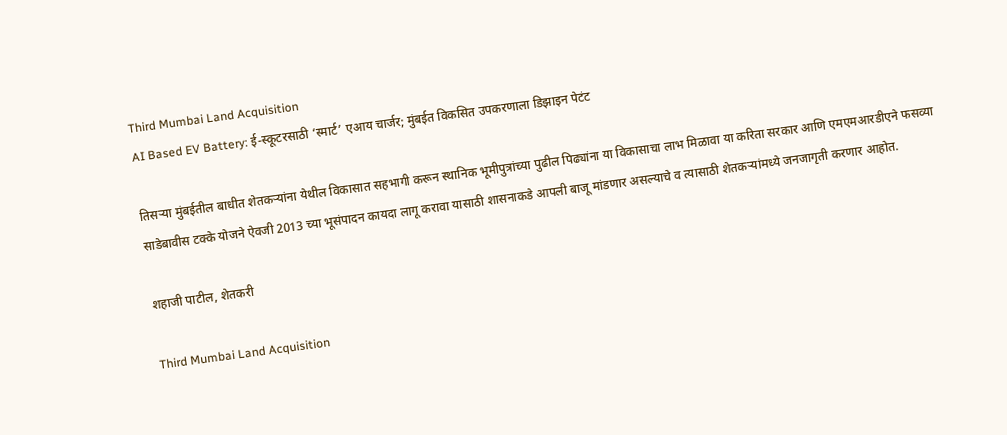Third Mumbai Land Acquisition
AI Based EV Battery: ई-स्कूटरसाठी ‘स्मार्ट’ एआय चार्जर; मुंबईत विकसित उपकरणाला डिझाइन पेटंट

तिसऱ्या मुंबईतील बाधीत शेतकऱ्यांना येथील विकासात सहभागी करून स्थानिक भूमीपुत्रांच्या पुढील पिढ्यांना या विकासाचा लाभ मिळावा या करिता सरकार आणि एमएमआरडीएने फसव्या साडेबावीस टक्के योजने ऐवजी 2013 च्या भूसंपादन कायदा लागू करावा यासाठी शासनाकडे आपली बाजू मांडणार असल्याचे व त्यासाठी शेतकऱ्यांमध्ये जनजागृती करणार आहोत.

शहाजी पाटील, शेतकरी

Third Mumbai Land Acquisition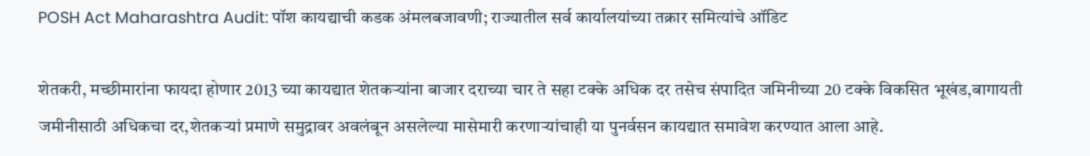POSH Act Maharashtra Audit: पॉश कायद्याची कडक अंमलबजावणी; राज्यातील सर्व कार्यालयांच्या तक्रार समित्यांचे ऑडिट

शेतकरी, मच्छीमारांना फायदा होणार 2013 च्या कायद्यात शेतकऱ्यांना बाजार दराच्या चार ते सहा टक्के अधिक दर तसेच संपादित जमिनीच्या 20 टक्के विकसित भूखंड,बागायती जमीनीसाठी अधिकचा दर,शेतकऱ्यां प्रमाणे समुद्रावर अवलंबून असलेल्या मासेमारी करणाऱ्यांचाही या पुनर्वसन कायद्यात समावेश करण्यात आला आहे.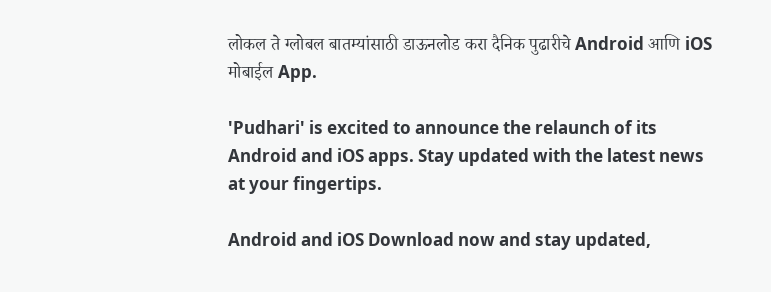लोकल ते ग्लोबल बातम्यांसाठी डाऊनलोड करा दैनिक पुढारीचे Android आणि iOS मोबाईल App.

'Pudhari' is excited to announce the relaunch of its Android and iOS apps. Stay updated with the latest news at your fingertips.

Android and iOS Download now and stay updated,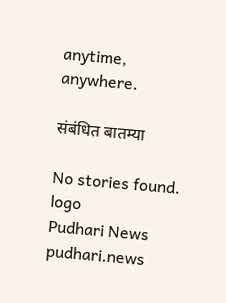anytime, anywhere.

संबंधित बातम्या

No stories found.
logo
Pudhari News
pudhari.news